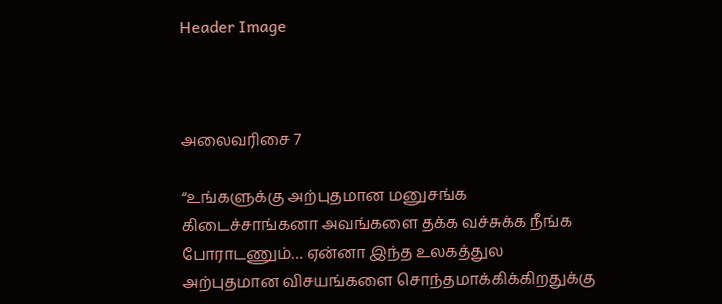Header Image



அலைவரிசை 7

“உங்களுக்கு அற்புதமான மனுசங்க கிடைச்சாங்கனா அவங்களை தக்க வச்சுக்க நீங்க போராடணும்… ஏன்னா இந்த உலகத்துல அற்புதமான விசயங்களை சொந்தமாக்கிக்கிறதுக்கு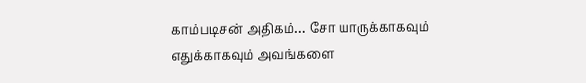காம்படிசன் அதிகம்… சோ யாருக்காகவும் எதுக்காகவும் அவங்களை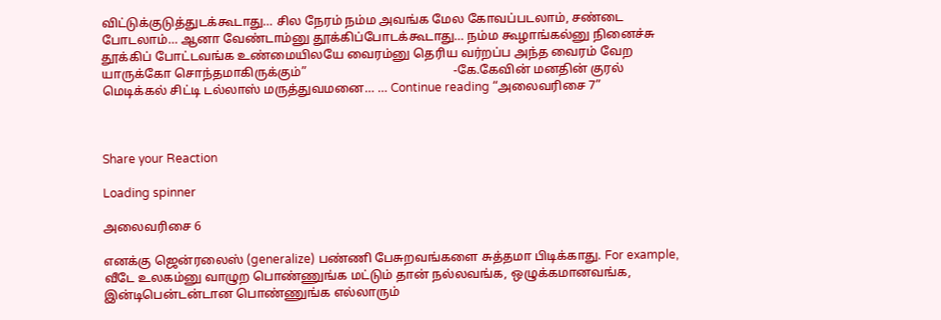விட்டுக்குடுத்துடக்கூடாது… சில நேரம் நம்ம அவங்க மேல கோவப்படலாம், சண்டை போடலாம்… ஆனா வேண்டாம்னு தூக்கிப்போடக்கூடாது… நம்ம கூழாங்கல்னு நினைச்சு தூக்கிப் போட்டவங்க உண்மையிலயே வைரம்னு தெரிய வர்றப்ப அந்த வைரம் வேற யாருக்கோ சொந்தமாகிருக்கும்”                                               -கே.கேவின் மனதின் குரல் மெடிக்கல் சிட்டி டல்லாஸ் மருத்துவமனை… … Continue reading “அலைவரிசை 7”



Share your Reaction

Loading spinner

அலைவரிசை 6

எனக்கு ஜென்ரலைஸ் (generalize) பண்ணி பேசுறவங்களை சுத்தமா பிடிக்காது. For example, வீடே உலகம்னு வாழுற பொண்ணுங்க மட்டும் தான் நல்லவங்க, ஒழுக்கமானவங்க, இன்டிபென்டன்டான பொண்ணுங்க எல்லாரும்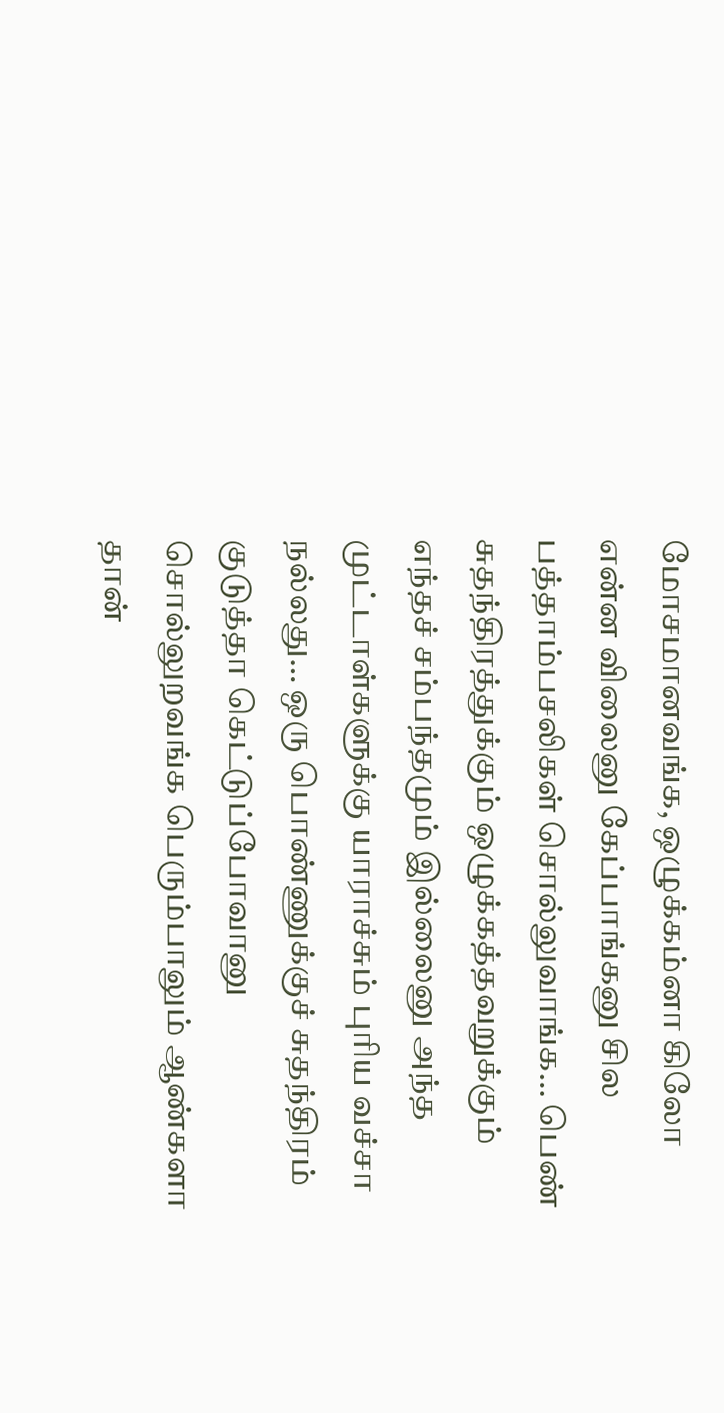மோசமானவங்க, ஒழுக்கம்னா கிலோ என்ன விலைனு கேப்பாங்கனு சில  பத்தாம்பசலிகள் சொல்லுவாங்க… பெண் சுதந்திரத்துக்கும் ஒழுக்கத்தவறுக்கும் எந்தச் சம்பந்தமும் இல்லைனு அந்த முட்டாள்களுக்கு யாராச்சும் புரிய வச்சா நல்லது… ஒரு பொண்ணுக்குச் சுதந்திரம் குடுத்தா கெட்டுப்போவானு சொல்லுறவங்க பெரும்பாலும் ஆண்களா தான்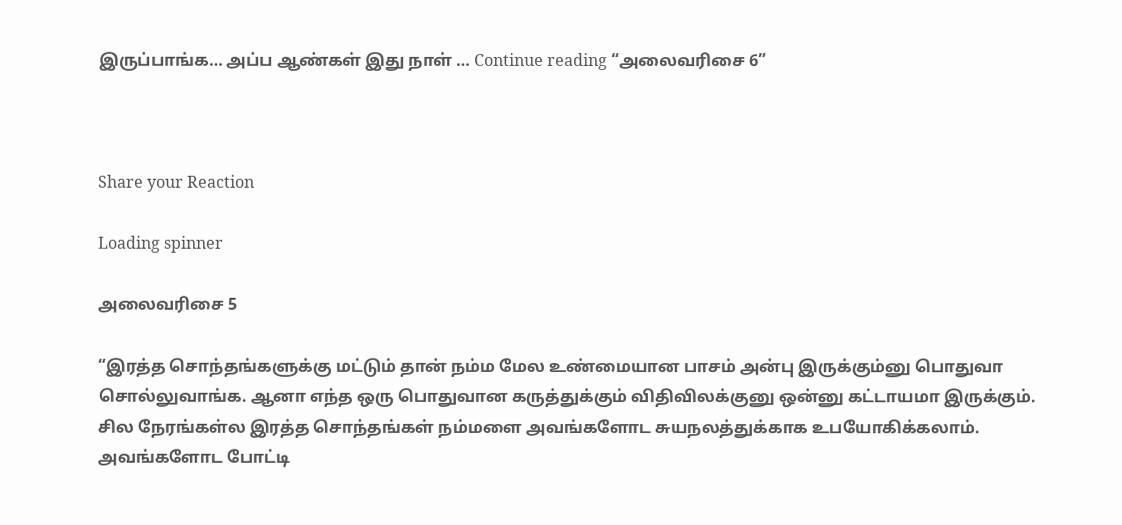இருப்பாங்க… அப்ப ஆண்கள் இது நாள் … Continue reading “அலைவரிசை 6”



Share your Reaction

Loading spinner

அலைவரிசை 5

“இரத்த சொந்தங்களுக்கு மட்டும் தான் நம்ம மேல உண்மையான பாசம் அன்பு இருக்கும்னு பொதுவா சொல்லுவாங்க. ஆனா எந்த ஒரு பொதுவான கருத்துக்கும் விதிவிலக்குனு ஒன்னு கட்டாயமா இருக்கும். சில நேரங்கள்ல இரத்த சொந்தங்கள் நம்மளை அவங்களோட சுயநலத்துக்காக உபயோகிக்கலாம். அவங்களோட போட்டி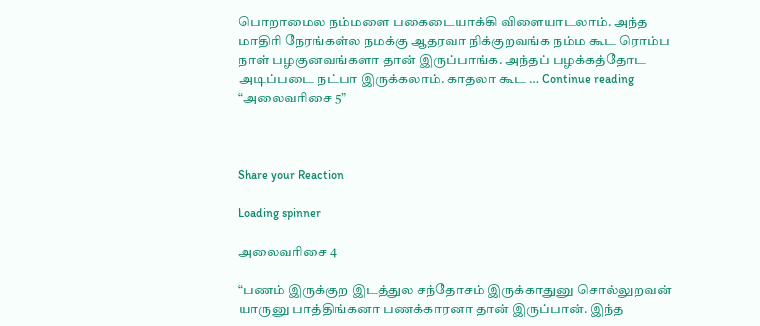பொறாமைல நம்மளை பகைடையாக்கி விளையாடலாம். அந்த மாதிரி நேரங்கள்ல நமக்கு ஆதரவா நிக்குறவங்க நம்ம கூட ரொம்ப நாள் பழகுனவங்களா தான் இருப்பாங்க. அந்தப் பழக்கத்தோட அடிப்படை நட்பா இருக்கலாம். காதலா கூட … Continue reading “அலைவரிசை 5”



Share your Reaction

Loading spinner

அலைவரிசை 4

“பணம் இருக்குற இடத்துல சந்தோசம் இருக்காதுனு சொல்லுறவன் யாருனு பாத்திங்கனா பணக்காரனா தான் இருப்பான். இந்த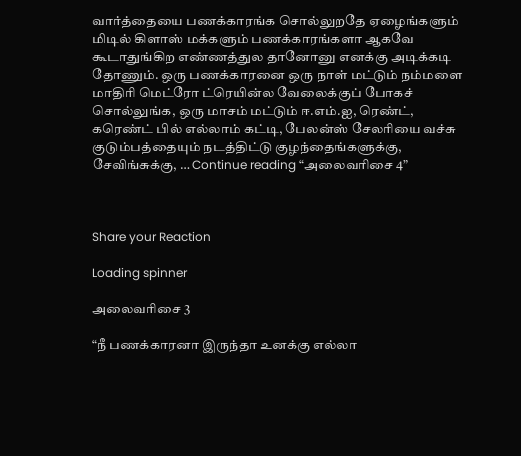வார்த்தையை பணக்காரங்க சொல்லுறதே ஏழைங்களும் மிடில் கிளாஸ் மக்களும் பணக்காரங்களா ஆகவே கூடாதுங்கிற எண்ணத்துல தானோனு எனக்கு அடிக்கடி தோணும். ஒரு பணக்காரனை ஒரு நாள் மட்டும் நம்மளை மாதிரி மெட்ரோ ட்ரெயின்ல வேலைக்குப் போகச் சொல்லுங்க, ஒரு மாசம் மட்டும் ஈ.எம்.ஐ, ரெண்ட், கரெண்ட் பில் எல்லாம் கட்டி, பேலன்ஸ் சேலரியை வச்சு குடும்பத்தையும் நடத்திட்டு குழந்தைங்களுக்கு, சேவிங்சுக்கு, … Continue reading “அலைவரிசை 4”



Share your Reaction

Loading spinner

அலைவரிசை 3

“நீ பணக்காரனா இருந்தா உனக்கு எல்லா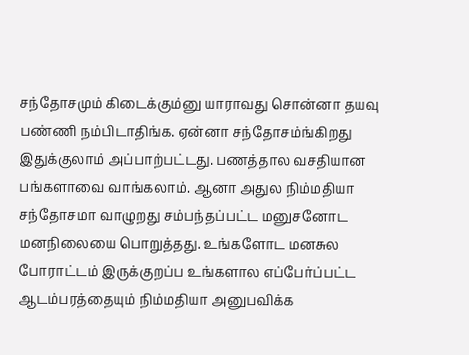சந்தோசமும் கிடைக்கும்னு யாராவது சொன்னா தயவு பண்ணி நம்பிடாதிங்க. ஏன்னா சந்தோசம்ங்கிறது இதுக்குலாம் அப்பாற்பட்டது. பணத்தால வசதியான பங்களாவை வாங்கலாம். ஆனா அதுல நிம்மதியா சந்தோசமா வாழுறது சம்பந்தப்பட்ட மனுசனோட மனநிலையை பொறுத்தது. உங்களோட மனசுல போராட்டம் இருக்குறப்ப உங்களால எப்பேர்ப்பட்ட ஆடம்பரத்தையும் நிம்மதியா அனுபவிக்க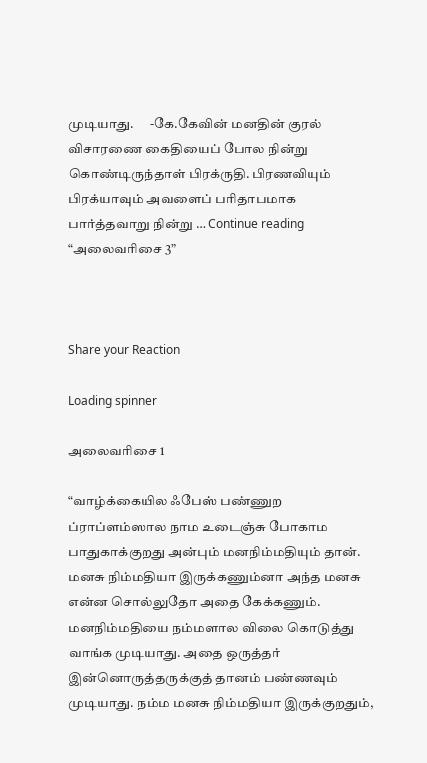முடியாது.      -கே.கேவின் மனதின் குரல் விசாரணை கைதியைப் போல நின்று கொண்டிருந்தாள் பிரக்ருதி. பிரணவியும் பிரக்யாவும் அவளைப் பரிதாபமாக பார்த்தவாறு நின்று … Continue reading “அலைவரிசை 3”



Share your Reaction

Loading spinner

அலைவரிசை 1

“வாழ்க்கையில ஃபேஸ் பண்ணுற ப்ராப்ளம்ஸால நாம உடைஞ்சு போகாம பாதுகாக்குறது அன்பும் மனநிம்மதியும் தான். மனசு நிம்மதியா இருக்கணும்னா அந்த மனசு என்ன சொல்லுதோ அதை கேக்கணும். மனநிம்மதியை நம்மளால விலை கொடுத்து வாங்க முடியாது. அதை ஒருத்தர் இன்னொருத்தருக்குத் தானம் பண்ணவும் முடியாது. நம்ம மனசு நிம்மதியா இருக்குறதும்,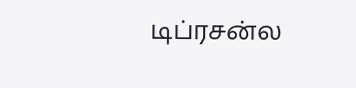டிப்ரசன்ல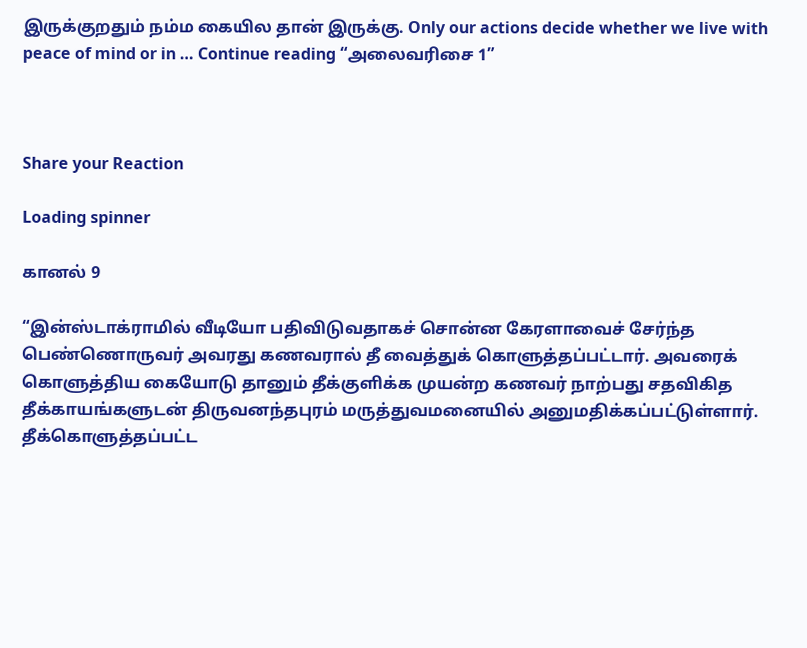இருக்குறதும் நம்ம கையில தான் இருக்கு. Only our actions decide whether we live with peace of mind or in … Continue reading “அலைவரிசை 1”



Share your Reaction

Loading spinner

கானல் 9

“இன்ஸ்டாக்ராமில் வீடியோ பதிவிடுவதாகச் சொன்ன கேரளாவைச் சேர்ந்த பெண்ணொருவர் அவரது கணவரால் தீ வைத்துக் கொளுத்தப்பட்டார். அவரைக் கொளுத்திய கையோடு தானும் தீக்குளிக்க முயன்ற கணவர் நாற்பது சதவிகித தீக்காயங்களுடன் திருவனந்தபுரம் மருத்துவமனையில் அனுமதிக்கப்பட்டுள்ளார். தீக்கொளுத்தப்பட்ட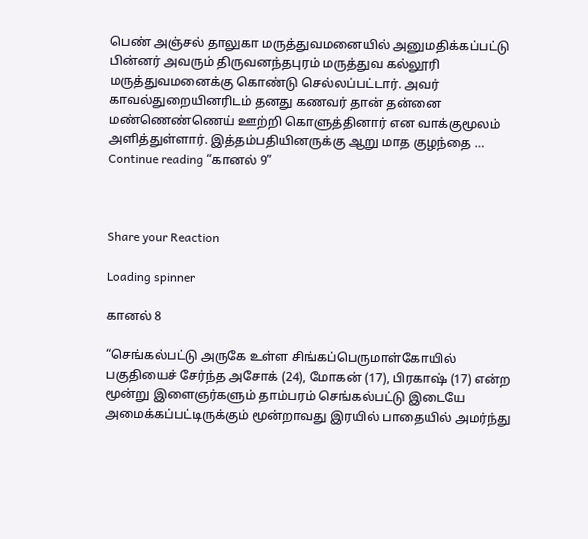பெண் அஞ்சல் தாலுகா மருத்துவமனையில் அனுமதிக்கப்பட்டு பின்னர் அவரும் திருவனந்தபுரம் மருத்துவ கல்லூரி மருத்துவமனைக்கு கொண்டு செல்லப்பட்டார். அவர் காவல்துறையினரிடம் தனது கணவர் தான் தன்னை மண்ணெண்ணெய் ஊற்றி கொளுத்தினார் என வாக்குமூலம் அளித்துள்ளார். இத்தம்பதியினருக்கு ஆறு மாத குழந்தை … Continue reading “கானல் 9”



Share your Reaction

Loading spinner

கானல் 8

“செங்கல்பட்டு அருகே உள்ள சிங்கப்பெருமாள்கோயில் பகுதியைச் சேர்ந்த அசோக் (24), மோகன் (17), பிரகாஷ் (17) என்ற மூன்று இளைஞர்களும் தாம்பரம் செங்கல்பட்டு இடையே அமைக்கப்பட்டிருக்கும் மூன்றாவது இரயில் பாதையில் அமர்ந்து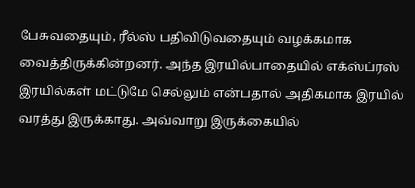பேசுவதையும், ரீல்ஸ் பதிவிடுவதையும் வழக்கமாக வைத்திருக்கின்றனர். அந்த இரயில்பாதையில் எக்ஸ்ப்ரஸ் இரயில்கள் மட்டுமே செல்லும் என்பதால் அதிகமாக இரயில் வரத்து இருக்காது. அவ்வாறு இருக்கையில்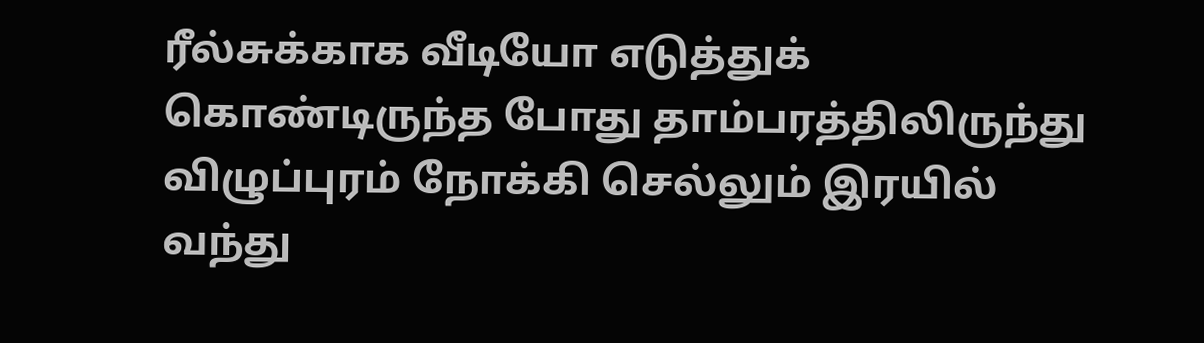ரீல்சுக்காக வீடியோ எடுத்துக் கொண்டிருந்த போது தாம்பரத்திலிருந்து விழுப்புரம் நோக்கி செல்லும் இரயில் வந்து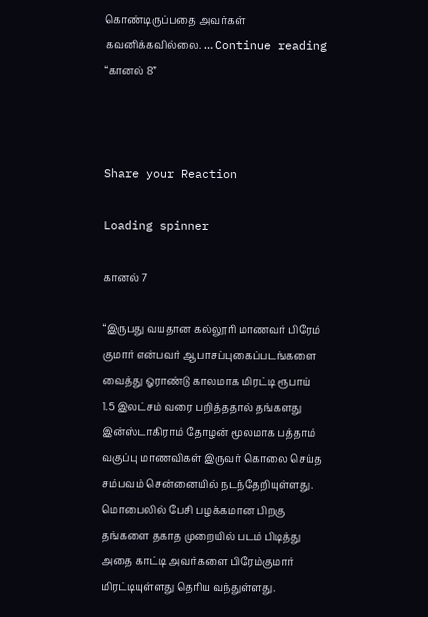கொண்டிருப்பதை அவர்கள் கவனிக்கவில்லை. … Continue reading “கானல் 8”



Share your Reaction

Loading spinner

கானல் 7

“இருபது வயதான கல்லூரி மாணவர் பிரேம் குமார் என்பவர் ஆபாசப்புகைப்படங்களை வைத்து ஓராண்டு காலமாக மிரட்டி ரூபாய் 1.5 இலட்சம் வரை பறித்ததால் தங்களது இன்ஸ்டாகிராம் தோழன் மூலமாக பத்தாம் வகுப்பு மாணவிகள் இருவர் கொலை செய்த சம்பவம் சென்னையில் நடந்தேறியுள்ளது. மொபைலில் பேசி பழக்கமான பிறகு தங்களை தகாத முறையில் படம் பிடித்து அதை காட்டி அவர்களை பிரேம்குமார் மிரட்டியுள்ளது தெரிய வந்துள்ளது.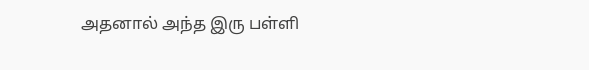அதனால் அந்த இரு பள்ளி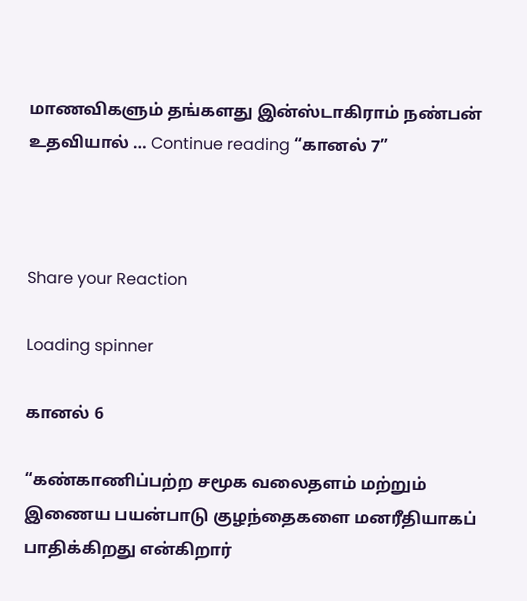மாணவிகளும் தங்களது இன்ஸ்டாகிராம் நண்பன் உதவியால் … Continue reading “கானல் 7”



Share your Reaction

Loading spinner

கானல் 6

“கண்காணிப்பற்ற சமூக வலைதளம் மற்றும் இணைய பயன்பாடு குழந்தைகளை மனரீதியாகப் பாதிக்கிறது என்கிறார்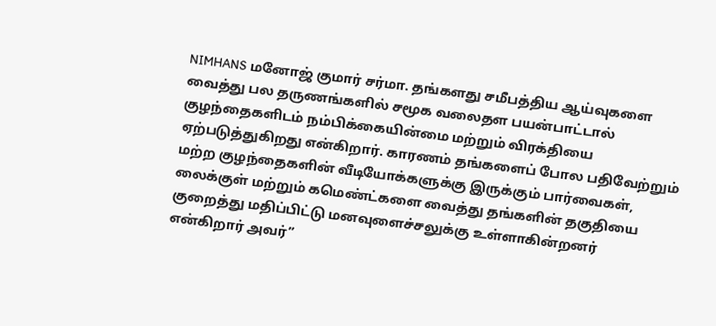NIMHANS மனோஜ் குமார் சர்மா. தங்களது சமீபத்திய ஆய்வுகளை வைத்து பல தருணங்களில் சமூக வலைதள பயன்பாட்டால் குழந்தைகளிடம் நம்பிக்கையின்மை மற்றும் விரக்தியை ஏற்படுத்துகிறது என்கிறார். காரணம் தங்களைப் போல பதிவேற்றும் மற்ற குழந்தைகளின் வீடியோக்களுக்கு இருக்கும் பார்வைகள், லைக்குள் மற்றும் கமெண்ட்களை வைத்து தங்களின் தகுதியை குறைத்து மதிப்பிட்டு மனவுளைச்சலுக்கு உள்ளாகின்றனர் என்கிறார் அவர்”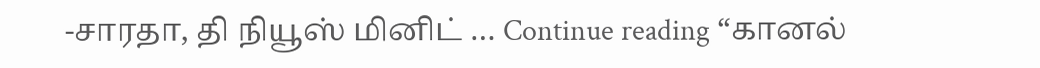-சாரதா, தி நியூஸ் மினிட் … Continue reading “கானல்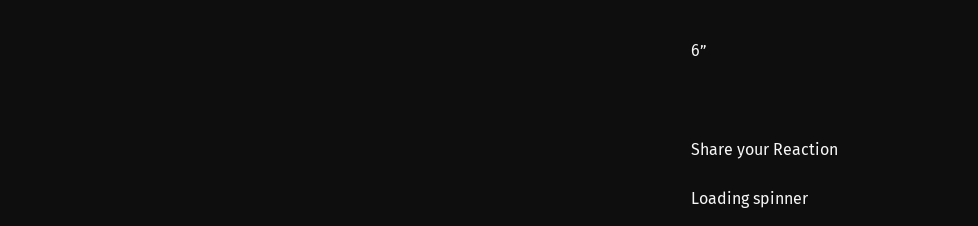6”



Share your Reaction

Loading spinner